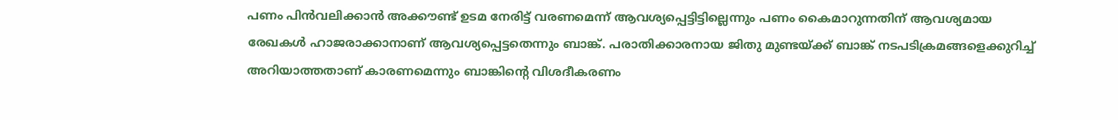പണം പിൻവലിക്കാൻ അക്കൗണ്ട് ഉടമ നേരിട്ട് വരണമെന്ന് ആവശ്യപ്പെട്ടിട്ടില്ലെന്നും പണം കൈമാറുന്നതിന് ആവശ്യമായ രേഖകൾ ഹാജരാക്കാനാണ് ആവശ്യപ്പെട്ടതെന്നും ബാങ്ക്. പരാതിക്കാരനായ ജിതു മുണ്ടയ്ക്ക് ബാങ്ക് നടപടിക്രമങ്ങളെക്കുറിച്ച് അറിയാത്തതാണ് കാരണമെന്നും ബാങ്കിൻ്റെ വിശദീകരണം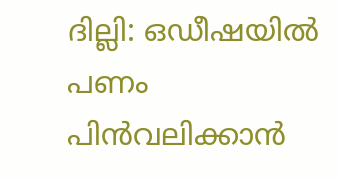ദില്ലി: ഒഡീഷയിൽ പണം പിൻവലിക്കാൻ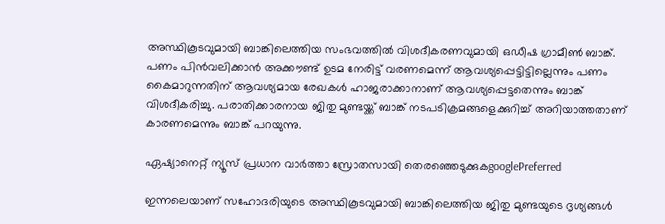അസ്ഥികൂടവുമായി ബാങ്കിലെത്തിയ സംഭവത്തിൽ വിശദീകരണവുമായി ഒഡീഷ ഗ്രാമീൺ ബാങ്ക്. പണം പിൻവലിക്കാൻ അക്കൗണ്ട് ഉടമ നേരിട്ട് വരണമെന്ന് ആവശ്യപ്പെട്ടിട്ടില്ലെന്നും പണം കൈമാറുന്നതിന് ആവശ്യമായ രേഖകൾ ഹാജരാക്കാനാണ് ആവശ്യപ്പെട്ടതെന്നും ബാങ്ക് വിശദീകരിച്ചു. പരാതിക്കാരനായ ജിതു മുണ്ടയ്ക്ക് ബാങ്ക് നടപടിക്രമങ്ങളെക്കുറിച്ച് അറിയാത്തതാണ് കാരണമെന്നും ബാങ്ക് പറയുന്നു.

ഏഷ്യാനെറ്റ് ന്യൂസ് പ്രധാന വാർത്താ സ്രോതസായി തെരഞ്ഞെടുക്കുകgooglePreferred

ഇന്നലെയാണ് സഹോദരിയുടെ അസ്ഥികൂടവുമായി ബാങ്കിലെത്തിയ ജിതു മുണ്ടയുടെ ദൃശ്യങ്ങൾ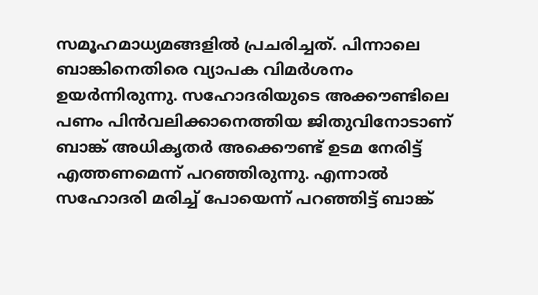സമൂഹമാധ്യമങ്ങളിൽ പ്രചരിച്ചത്. പിന്നാലെ ബാങ്കിനെതിരെ വ്യാപക വിമർശനം ഉയർന്നിരുന്നു. സഹോദരിയുടെ അക്കൗണ്ടിലെ പണം പിൻവലിക്കാനെത്തിയ ജിതുവിനോടാണ് ബാങ്ക് അധികൃതർ അക്കൌണ്ട് ഉടമ നേരിട്ട് എത്തണമെന്ന് പറഞ്ഞിരുന്നു. എന്നാൽ സഹോദരി മരിച്ച് പോയെന്ന് പറഞ്ഞിട്ട് ബാങ്ക്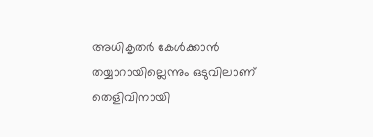അധികൃതർ കേൾക്കാൻ തയ്യാറായില്ലെന്നും ഒടുവിലാണ് തെളിവിനായി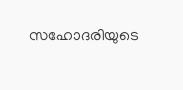സഹോദരിയുടെ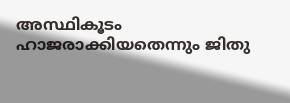അസ്ഥികൂടം ഹാജരാക്കിയതെന്നും ജിതു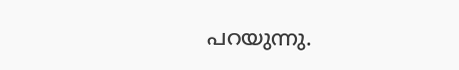പറയുന്നു.